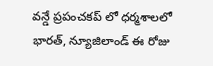వన్డే ప్రపంచకప్ లో ధర్మశాలలో భారత్, న్యూజిలాండ్ ఈ రోజు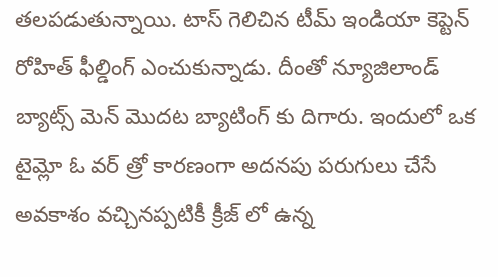తలపడుతున్నాయి. టాస్ గెలిచిన టీమ్ ఇండియా కెప్టెన్ రోహిత్ ఫీల్డింగ్ ఎంచుకున్నాడు. దీంతో న్యూజిలాండ్ బ్యాట్స్ మెన్ మొదట బ్యాటింగ్ కు దిగారు. ఇందులో ఒక టైమ్లో ఓ వర్ త్రో కారణంగా అదనపు పరుగులు చేసే అవకాశం వచ్చినప్పటికీ క్రీజ్ లో ఉన్న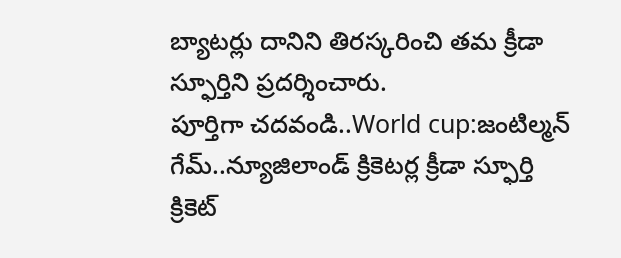బ్యాటర్లు దానిని తిరస్కరించి తమ క్రీడా స్ఫూర్తిని ప్రదర్శించారు.
పూర్తిగా చదవండి..World cup:జంటిల్మన్ గేమ్..న్యూజిలాండ్ క్రికెటర్ల క్రీడా స్ఫూర్తి
క్రికెట్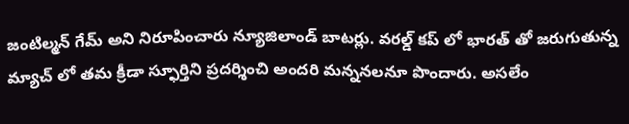జంటిల్మన్ గేమ్ అని నిరూపించారు న్యూజిలాండ్ బాటర్లు. వరల్డ్ కప్ లో భారత్ తో జరుగుతున్న మ్యాచ్ లో తమ క్రీడా స్ఫూర్తిని ప్రదర్శించి అందరి మన్ననలనూ పొందారు. అసలేం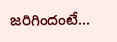జరిగిందంటే...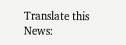Translate this News: